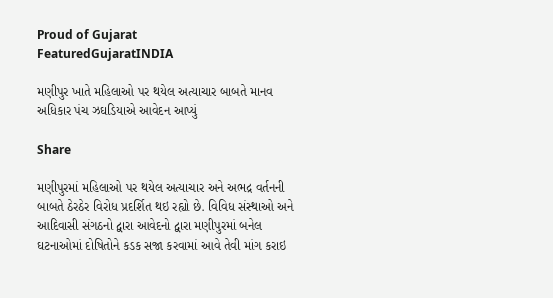Proud of Gujarat
FeaturedGujaratINDIA

મણીપુર ખાતે મહિલાઓ પર થયેલ અત્યાચાર બાબતે માનવ અધિકાર પંચ ઝઘડિયાએ આવેદન આપ્યું

Share

મણીપુરમાં મહિલાઓ પર થયેલ અત્યાચાર અને અભદ્ર વર્તનની બાબતે ઠેરઠેર વિરોધ પ્રદર્શિત થઇ રહ્યો છે. વિવિધ સંસ્થાઓ અને આદિવાસી સંગઠનો દ્વારા આવેદનો દ્વારા મણીપુરમાં બનેલ ઘટનાઓમાં દોષિતોને કડક સજા કરવામાં આવે તેવી માંગ કરાઇ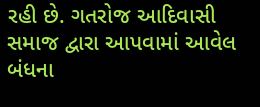રહી છે. ગતરોજ આદિવાસી સમાજ દ્વારા આપવામાં આવેલ બંધના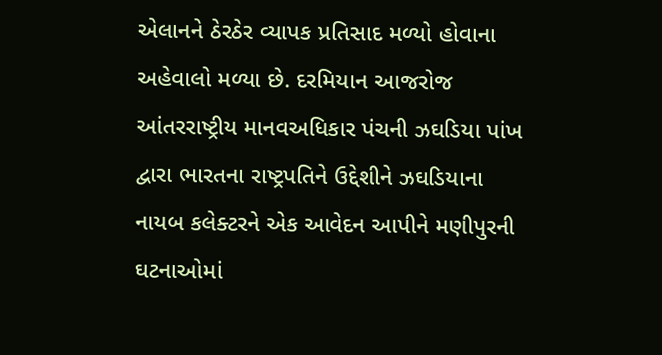એલાનને ઠેરઠેર વ્યાપક પ્રતિસાદ મળ્યો હોવાના અહેવાલો મળ્યા છે. દરમિયાન આજરોજ આંતરરાષ્ટ્રીય માનવઅધિકાર પંચની ઝઘડિયા પાંખ દ્વારા ભારતના રાષ્ટ્રપતિને ઉદ્દેશીને ઝઘડિયાના નાયબ કલેક્ટરને એક આવેદન આપીને મણીપુરની ઘટનાઓમાં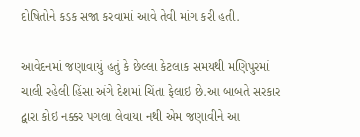દોષિતોને કડક સજા કરવામાં આવે તેવી માંગ કરી હતી.

આવેદનમાં જણાવાયું હતું કે છેલ્લા કેટલાક સમયથી મણિપુરમાં ચાલી રહેલી હિંસા અંગે દેશમાં ચિંતા ફેલાઇ છે.આ બાબતે સરકાર દ્વારા કોઇ નક્કર પગલા લેવાયા નથી એમ જણાવીને આ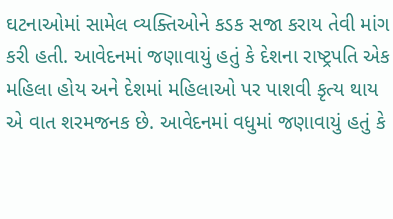ઘટનાઓમાં સામેલ વ્યક્તિઓને કડક સજા કરાય તેવી માંગ કરી હતી. આવેદનમાં જણાવાયું હતું કે દેશના રાષ્ટ્રપતિ એક મહિલા હોય અને દેશમાં મહિલાઓ પર પાશવી કૃત્ય થાય એ વાત શરમજનક છે. આવેદનમાં વધુમાં જણાવાયું હતું કે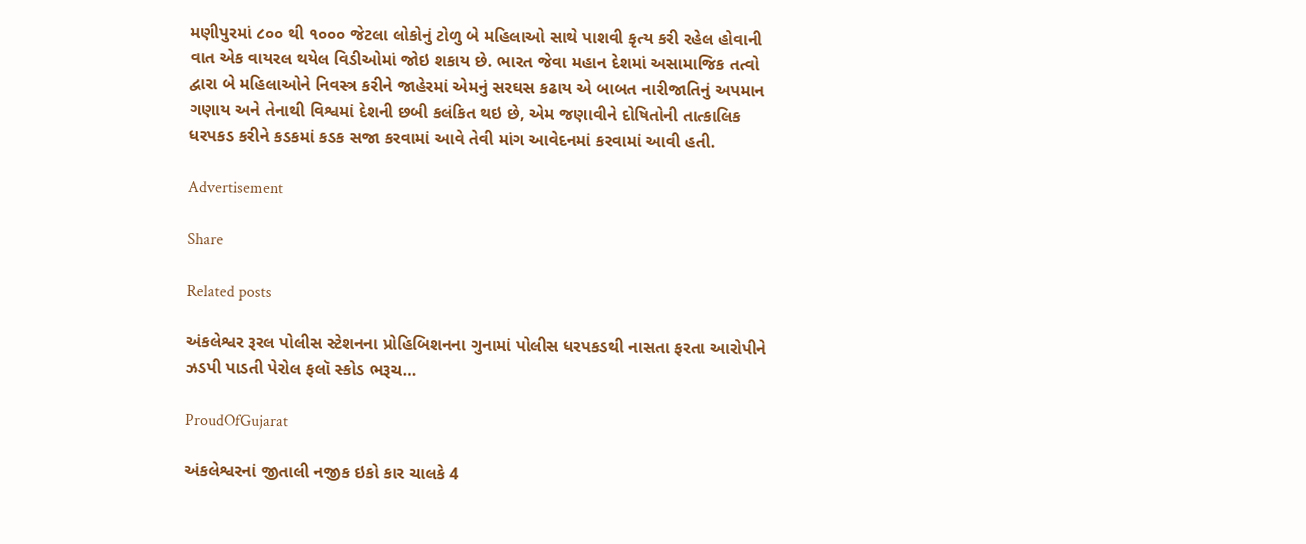મણીપુરમાં ૮૦૦ થી ૧૦૦૦ જેટલા લોકોનું ટોળુ બે મહિલાઓ સાથે પાશવી કૃત્ય કરી રહેલ હોવાની વાત એક વાયરલ થયેલ વિડીઓમાં જોઇ શકાય છે. ભારત જેવા મહાન દેશમાં અસામાજિક તત્વો દ્વારા બે મહિલાઓને નિવસ્ત્ર કરીને જાહેરમાં એમનું સરઘસ કઢાય એ બાબત નારીજાતિનું અપમાન ગણાય અને તેનાથી વિશ્વમાં દેશની છબી કલંકિત થઇ છે, એમ જણાવીને દોષિતોની તાત્કાલિક ધરપકડ કરીને કડકમાં કડક સજા કરવામાં આવે તેવી માંગ આવેદનમાં કરવામાં આવી હતી.

Advertisement

Share

Related posts

અંકલેશ્વર રૂરલ પોલીસ સ્ટેશનના પ્રોહિબિશનના ગુનામાં પોલીસ ધરપકડથી નાસતા ફરતા આરોપીને ઝડપી પાડતી પેરોલ ફલૉ સ્કોડ ભરૂચ…

ProudOfGujarat

અંકલેશ્વરનાં જીતાલી નજીક ઇકો કાર ચાલકે 4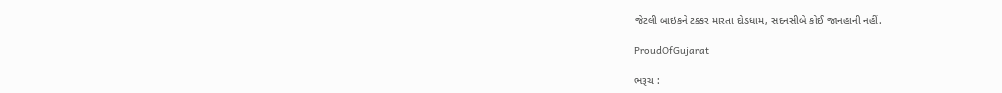જેટલી બાઇકને ટક્કર મારતા દોડધામ, સદનસીબે કોઈ જાનહાની નહીં.

ProudOfGujarat

ભરૂચ :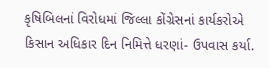કૃષિબિલનાં વિરોધમાં જિલ્લા કોંગ્રેસનાં કાર્યકરોએ કિસાન અધિકાર દિન નિમિત્તે ધરણાં- ઉપવાસ કર્યા.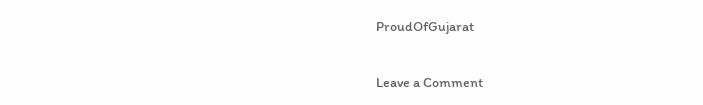ProudOfGujarat

Leave a Comment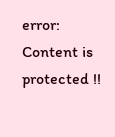error: Content is protected !!